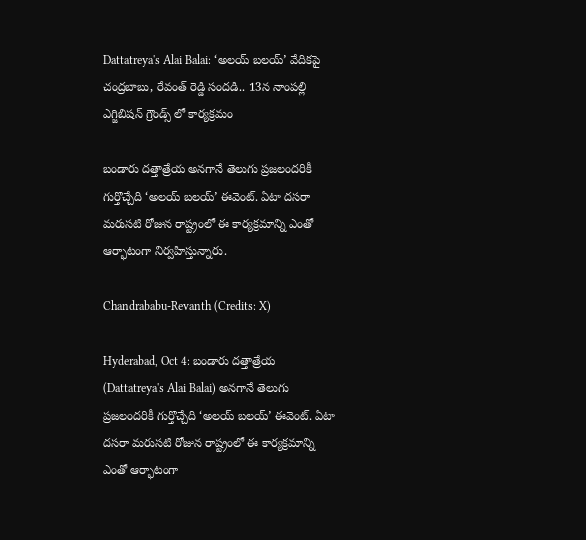Dattatreya's Alai Balai: ‘అలయ్ బలయ్’ వేదికపై చంద్రబాబు, రేవంత్ రెడ్డి సందడి.. 13న నాంపల్లి ఎగ్జిబిషన్ గ్రౌండ్స్ లో కార్యక్రమం

బండారు దత్తాత్రేయ అనగానే తెలుగు ప్రజలందరికీ గుర్తొచ్చేది ‘అలయ్ బలయ్’ ఈవెంట్. ఏటా దసరా మరుసటి రోజున రాష్ట్రంలో ఈ కార్యక్రమాన్ని ఎంతో ఆర్భాటంగా నిర్వహిస్తున్నారు.

Chandrababu-Revanth (Credits: X)

Hyderabad, Oct 4: బండారు దత్తాత్రేయ (Dattatreya's Alai Balai) అనగానే తెలుగు ప్రజలందరికీ గుర్తొచ్చేది ‘అలయ్ బలయ్’ ఈవెంట్. ఏటా దసరా మరుసటి రోజున రాష్ట్రంలో ఈ కార్యక్రమాన్ని ఎంతో ఆర్భాటంగా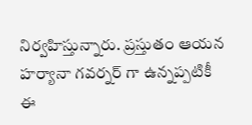నిర్వహిస్తున్నారు. ప్రస్తుతం ఆయన హర్యానా గవర్నర్‌ గా ఉన్నప్పటికీ ఈ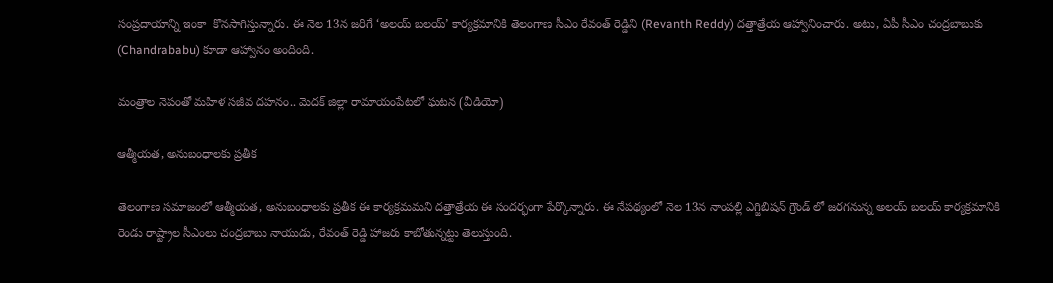సంప్రదాయాన్ని ఇంకా  కొనసాగిస్తున్నారు. ఈ నెల 13న జరిగే ‘అలయ్ బలయ్’ కార్యక్రమానికి తెలంగాణ సీఎం రేవంత్‌ రెడ్డిని (Revanth Reddy) దత్తాత్రేయ ఆహ్వానించారు. అటు, ఏపీ సీఎం చంద్రబాబుకు (Chandrababu) కూడా ఆహ్వానం అందింది.

మంత్రాల నెపంతో మహిళ సజీవ దహనం.. మెదక్ జిల్లా రామాయంపేటలో ఘటన (వీడియో)

ఆత్మీయత, అనుబంధాలకు ప్రతీక

తెలంగాణ సమాజంలో ఆత్మీయత, అనుబంధాలకు ప్రతీక ఈ కార్యక్రమమని దత్తాత్రేయ ఈ సందర్భంగా పేర్కొన్నారు. ఈ నేపథ్యంలో నెల 13న నాంపల్లి ఎగ్జిబిషన్ గ్రౌండ్‌ లో జరగనున్న అలయ్ బలయ్ కార్యక్రమానికి రెండు రాష్ట్రాల సీఎంలు చంద్రబాబు నాయుడు, రేవంత్ రెడ్డి హాజరు కాబోతున్నట్టు తెలుస్తుంది.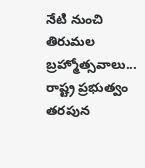నేటి నుంచి తిరుమల బ్రహ్మోత్సవాలు... రాష్ట్ర ప్రభుత్వం తరపున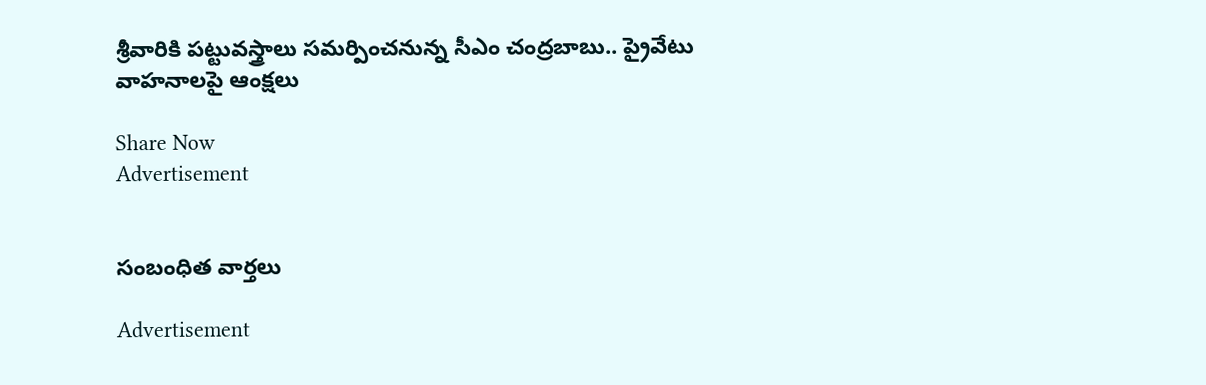శ్రీవారికి పట్టువస్త్రాలు సమర్పించనున్న సీఎం చంద్రబాబు.. ప్రైవేటు వాహనాలపై ఆంక్షలు

Share Now
Advertisement


సంబంధిత వార్తలు

Advertisement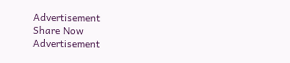Advertisement
Share Now
Advertisement